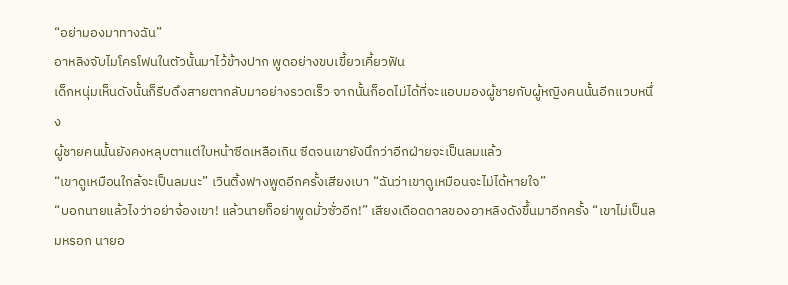“อย่ามองมาทางฉัน”
อาหลิงจับไมโครโฟนในตัวนั้นมาไว้ข้างปาก พูดอย่างขบเขี้ยวเคี้ยวฟัน
เด็กหนุ่มเห็นดังนั้นก็รีบดึงสายตากลับมาอย่างรวดเร็ว จากนั้นก็อดไม่ได้ที่จะแอบมองผู้ชายกับผู้หญิงคนนั้นอีกแวบหนึ่ง
ผู้ชายคนนั้นยังคงหลุบตาแต่ใบหน้าซีดเหลือเกิน ซีดจนเขายังนึกว่าอีกฝ่ายจะเป็นลมแล้ว
“เขาดูเหมือนใกล้จะเป็นลมนะ” เวินติ้งฟางพูดอีกครั้งเสียงเบา “ฉันว่าเขาดูเหมือนจะไม่ได้หายใจ”
“บอกนายแล้วไงว่าอย่าจ้องเขา! แล้วนายก็อย่าพูดมั่วซั่วอีก!” เสียงเดือดดาลของอาหลิงดังขึ้นมาอีกครั้ง “เขาไม่เป็นลมหรอก นายอ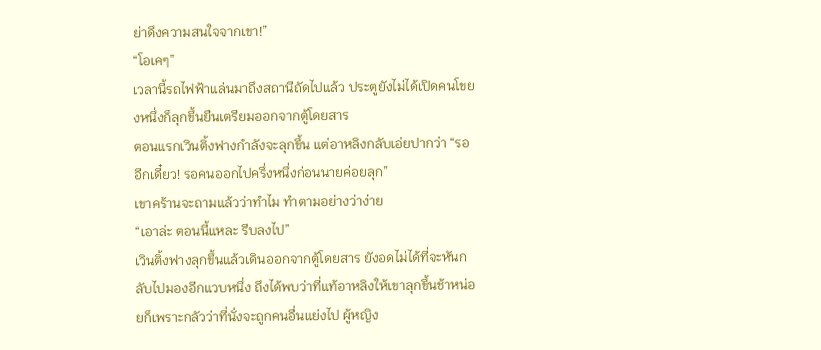ย่าดึงความสนใจจากเขา!”
“โอเคๆ”
เวลานี้รถไฟฟ้าแล่นมาถึงสถานีถัดไปแล้ว ประตูยังไม่ได้เปิดคนโขยงหนึ่งก็ลุกขึ้นยืนเตรียมออกจากตู้โดยสาร
ตอนแรกเวินติ้งฟางกำลังจะลุกขึ้น แต่อาหลิงกลับเอ่ยปากว่า “รออีกเดี๋ยว! รอคนออกไปครึ่งหนึ่งก่อนนายค่อยลุก”
เขาคร้านจะถามแล้วว่าทำไม ทำตามอย่างว่าง่าย
“เอาล่ะ ตอนนี้แหละ รีบลงไป”
เวินติ้งฟางลุกขึ้นแล้วเดินออกจากตู้โดยสาร ยังอดไม่ได้ที่จะหันกลับไปมองอีกแวบหนึ่ง ถึงได้พบว่าที่แท้อาหลิงให้เขาลุกขึ้นช้าหน่อยก็เพราะกลัวว่าที่นั่งจะถูกคนอื่นแย่งไป ผู้หญิง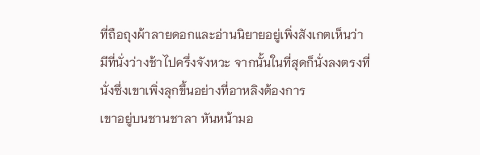ที่ถือถุงผ้าลายดอกและอ่านนิยายอยู่เพิ่งสังเกตเห็นว่ามีที่นั่งว่างช้าไปครึ่งจังหวะ จากนั้นในที่สุดก็นั่งลงตรงที่นั่งซึ่งเขาเพิ่งลุกขึ้นอย่างที่อาหลิงต้องการ
เขาอยู่บนชานชาลา หันหน้ามอ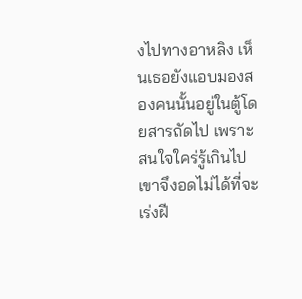งไปทางอาหลิง เห็นเธอยังแอบมองสองคนนั้นอยู่ในตู้โดยสารถัดไป เพราะสนใจใคร่รู้เกินไปเขาจึงอดไม่ได้ที่จะเร่งฝี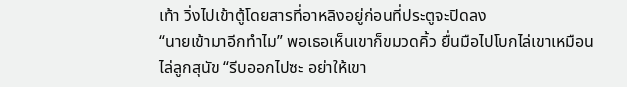เท้า วิ่งไปเข้าตู้โดยสารที่อาหลิงอยู่ก่อนที่ประตูจะปิดลง
“นายเข้ามาอีกทำไม” พอเธอเห็นเขาก็ขมวดคิ้ว ยื่นมือไปโบกไล่เขาเหมือนไล่ลูกสุนัข “รีบออกไปซะ อย่าให้เขา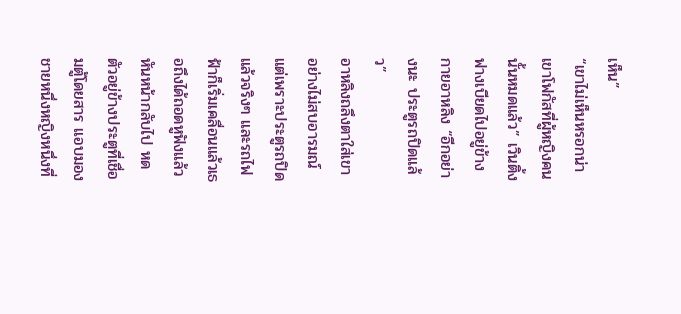เห็น”
“เขาไม่เห็นหรอกน่า เขาโฟกัสที่ผู้หญิงคนนั้นหมดแล้ว” เวินติ้งฟางเบียดไปอยู่ข้างกายอาหลิง “อีกอย่างนะ ประตูรถปิดแล้ว”
อาหลิงถลึงตาใส่เขาอย่างไม่สบอารมณ์ แต่เพราะประตูรถปิดแล้วจริงๆ และรถไฟฟ้าก็เริ่มเคลื่อนแล้วเธอถึงได้ถอดหูฟังแล้วหันหน้ากลับไป หดตัวอยู่ข้างประตูที่เชื่อมตู้โดยสาร แอบมองชายหนึ่งหญิงหนึ่งที่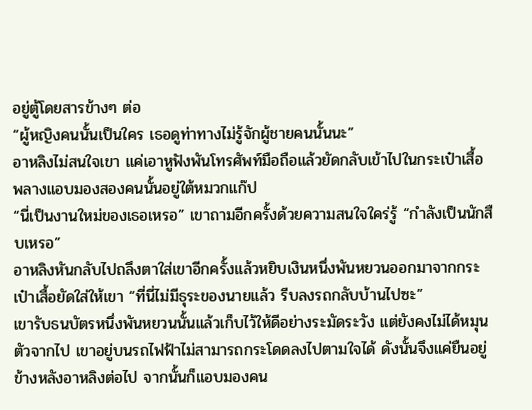อยู่ตู้โดยสารข้างๆ ต่อ
“ผู้หญิงคนนั้นเป็นใคร เธอดูท่าทางไม่รู้จักผู้ชายคนนั้นนะ”
อาหลิงไม่สนใจเขา แค่เอาหูฟังพันโทรศัพท์มือถือแล้วยัดกลับเข้าไปในกระเป๋าเสื้อพลางแอบมองสองคนนั้นอยู่ใต้หมวกแก๊ป
“นี่เป็นงานใหม่ของเธอเหรอ” เขาถามอีกครั้งด้วยความสนใจใคร่รู้ “กำลังเป็นนักสืบเหรอ”
อาหลิงหันกลับไปถลึงตาใส่เขาอีกครั้งแล้วหยิบเงินหนึ่งพันหยวนออกมาจากกระเป๋าเสื้อยัดใส่ให้เขา “ที่นี่ไม่มีธุระของนายแล้ว รีบลงรถกลับบ้านไปซะ”
เขารับธนบัตรหนึ่งพันหยวนนั้นแล้วเก็บไว้ให้ดีอย่างระมัดระวัง แต่ยังคงไม่ได้หมุนตัวจากไป เขาอยู่บนรถไฟฟ้าไม่สามารถกระโดดลงไปตามใจได้ ดังนั้นจึงแค่ยืนอยู่ข้างหลังอาหลิงต่อไป จากนั้นก็แอบมองคน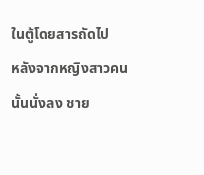ในตู้โดยสารถัดไป
หลังจากหญิงสาวคนนั้นนั่งลง ชาย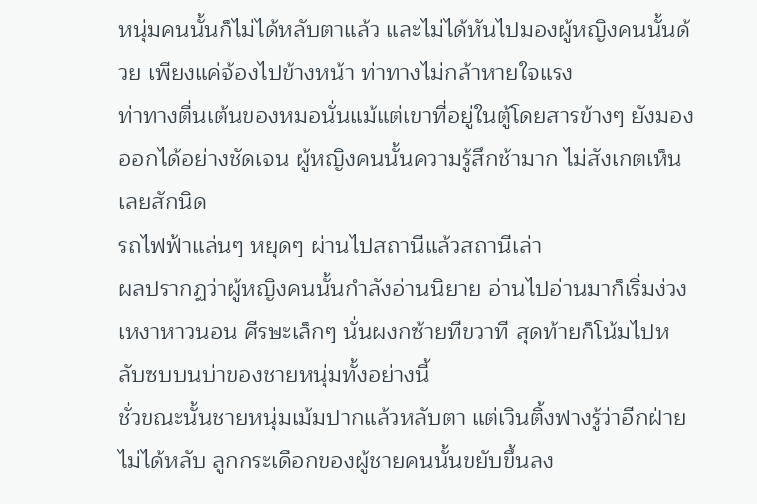หนุ่มคนนั้นก็ไม่ได้หลับตาแล้ว และไม่ได้หันไปมองผู้หญิงคนนั้นด้วย เพียงแค่จ้องไปข้างหน้า ท่าทางไม่กล้าหายใจแรง
ท่าทางตื่นเต้นของหมอนั่นแม้แต่เขาที่อยู่ในตู้โดยสารข้างๆ ยังมองออกได้อย่างชัดเจน ผู้หญิงคนนั้นความรู้สึกช้ามาก ไม่สังเกตเห็นเลยสักนิด
รถไฟฟ้าแล่นๆ หยุดๆ ผ่านไปสถานีแล้วสถานีเล่า
ผลปรากฏว่าผู้หญิงคนนั้นกำลังอ่านนิยาย อ่านไปอ่านมาก็เริ่มง่วงเหงาหาวนอน ศีรษะเล็กๆ นั่นผงกซ้ายทีขวาที สุดท้ายก็โน้มไปหลับซบบนบ่าของชายหนุ่มทั้งอย่างนี้
ชั่วขณะนั้นชายหนุ่มเม้มปากแล้วหลับตา แต่เวินติ้งฟางรู้ว่าอีกฝ่ายไม่ได้หลับ ลูกกระเดือกของผู้ชายคนนั้นขยับขึ้นลง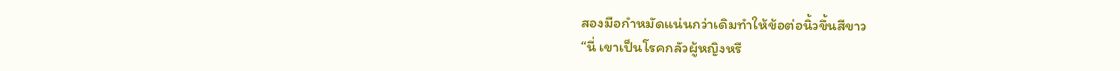สองมือกำหมัดแน่นกว่าเดิมทำให้ข้อต่อนิ้วขึ้นสีขาว
“นี่ เขาเป็นโรคกลัวผู้หญิงหรื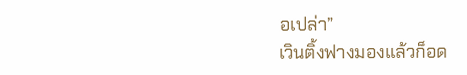อเปล่า”
เวินติ้งฟางมองแล้วก็อด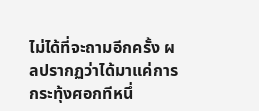ไม่ได้ที่จะถามอีกครั้ง ผลปรากฏว่าได้มาแค่การกระทุ้งศอกทีหนึ่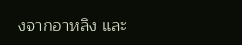งจากอาหลิง และ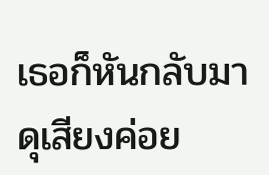เธอก็หันกลับมาดุเสียงค่อย